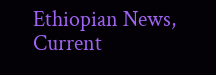Ethiopian News, Current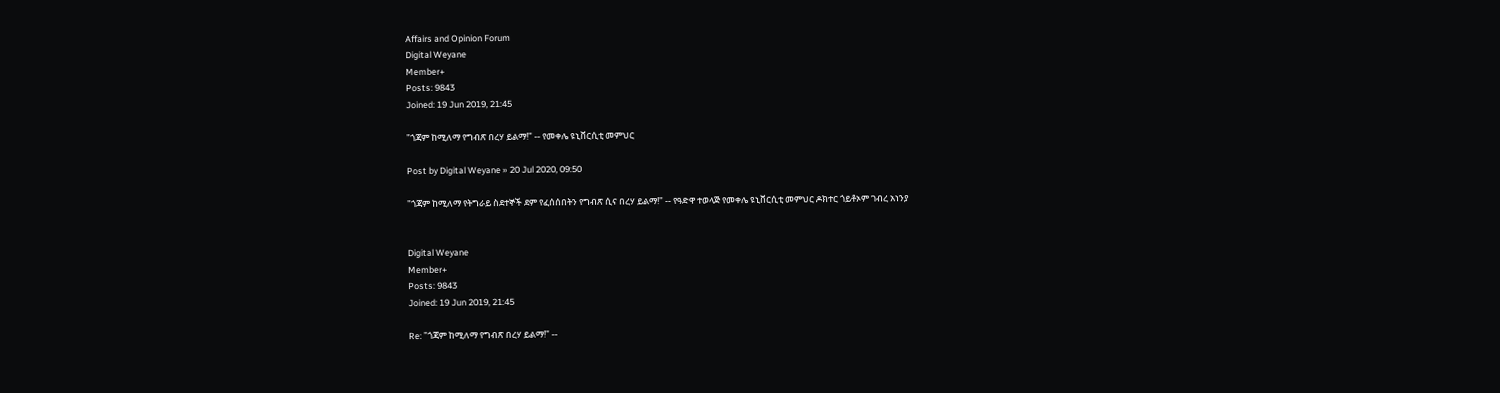Affairs and Opinion Forum
Digital Weyane
Member+
Posts: 9843
Joined: 19 Jun 2019, 21:45

"ጎጃም ከሚለማ የግብጽ በረሃ ይልማ!" -- የመቀሌ ዩኒቨርሲቲ መምህር

Post by Digital Weyane » 20 Jul 2020, 09:50

"ጎጃም ከሚለማ የትግራይ ስደተኞች ደም የፈሰሰበትን የግብጽ ሲና በረሃ ይልማ!" -- የዓድዋ ተወላጅ የመቀሌ ዩኒቨርሲቲ መምህር ዶክተር ጎይቶኦም ገብረ አነንያ


Digital Weyane
Member+
Posts: 9843
Joined: 19 Jun 2019, 21:45

Re: "ጎጃም ከሚለማ የግብጽ በረሃ ይልማ!" --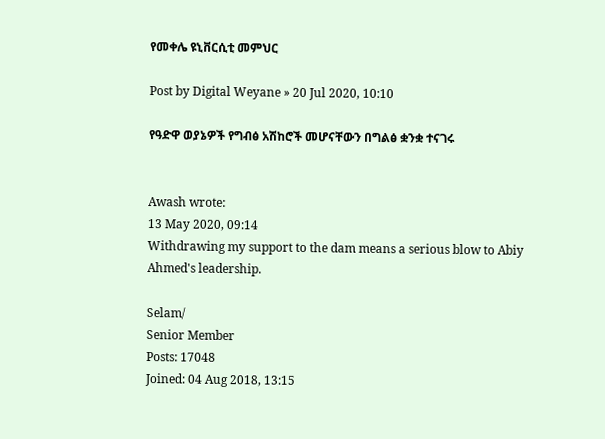የመቀሌ ዩኒቨርሲቲ መምህር

Post by Digital Weyane » 20 Jul 2020, 10:10

የዓድዋ ወያኔዎች የግብፅ አሽከሮች መሆናቸውን በግልፅ ቋንቋ ተናገሩ


Awash wrote:
13 May 2020, 09:14
Withdrawing my support to the dam means a serious blow to Abiy Ahmed's leadership.

Selam/
Senior Member
Posts: 17048
Joined: 04 Aug 2018, 13:15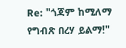Re: "ጎጃም ከሚለማ የግብጽ በረሃ ይልማ!"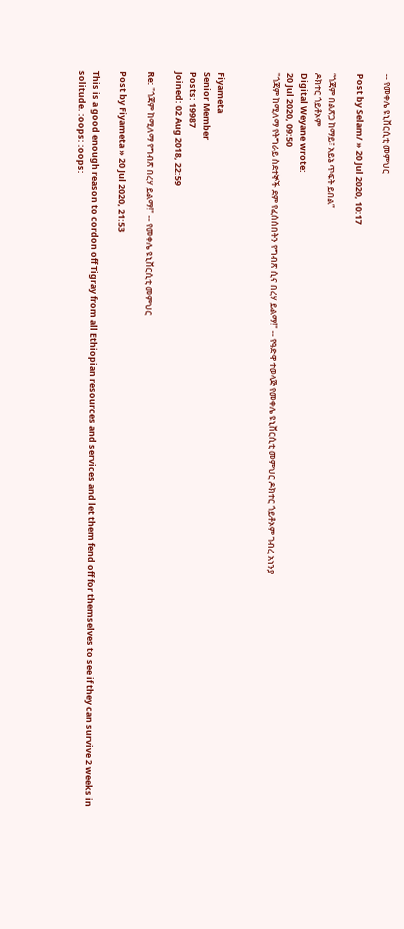-- የመቀሌ ዩኒቨርሲቲ መምህር

Post by Selam/ » 20 Jul 2020, 10:17

“ጎጃም በልጽጋ ከማይ፣ አይኔ ጥፍት ይበል”
ዶክተር ጎይቶኦም
Digital Weyane wrote:
20 Jul 2020, 09:50
"ጎጃም ከሚለማ የትግራይ ስደተኞች ደም የፈሰሰበትን የግብጽ ሲና በረሃ ይልማ!" -- የዓድዋ ተወላጅ የመቀሌ ዩኒቨርሲቲ መምህር ዶክተር ጎይቶኦም ገብረ አነንያ



Fiyameta
Senior Member
Posts: 19987
Joined: 02 Aug 2018, 22:59

Re: "ጎጃም ከሚለማ የግብጽ በረሃ ይልማ!" -- የመቀሌ ዩኒቨርሲቲ መምህር

Post by Fiyameta » 20 Jul 2020, 21:53

This is a good enough reason to cordon off Tigray from all Ethiopian resources and services and let them fend off for themselves to see if they can survive 2 weeks in solitude. :oops: :oops: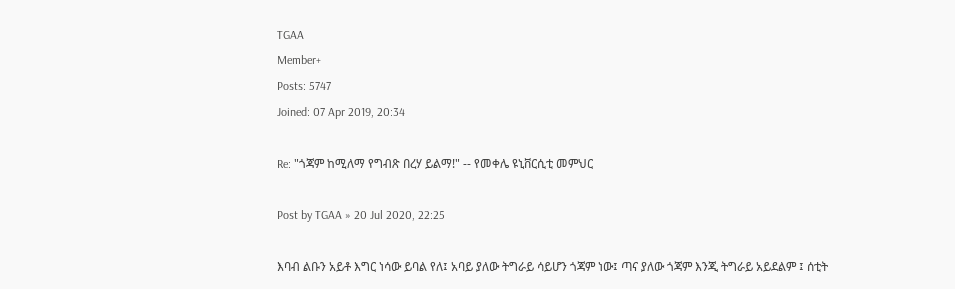TGAA
Member+
Posts: 5747
Joined: 07 Apr 2019, 20:34

Re: "ጎጃም ከሚለማ የግብጽ በረሃ ይልማ!" -- የመቀሌ ዩኒቨርሲቲ መምህር

Post by TGAA » 20 Jul 2020, 22:25

እባብ ልቡን አይቶ እግር ነሳው ይባል የለ፤ አባይ ያለው ትግራይ ሳይሆን ጎጃም ነው፤ ጣና ያለው ጎጃም እንጂ ትግራይ አይደልም ፤ ሰቲት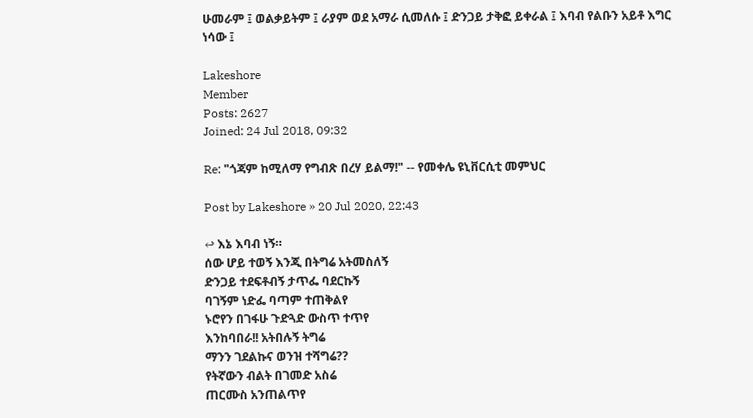ሁመራም ፤ ወልቃይትም ፤ ራያም ወደ አማራ ሲመለሱ ፤ ድንጋይ ታቅፎ ይቀራል ፤ እባብ የልቡን አይቶ እግር ነሳው ፤

Lakeshore
Member
Posts: 2627
Joined: 24 Jul 2018, 09:32

Re: "ጎጃም ከሚለማ የግብጽ በረሃ ይልማ!" -- የመቀሌ ዩኒቨርሲቲ መምህር

Post by Lakeshore » 20 Jul 2020, 22:43

↩ እኔ እባብ ነኝ።
ሰው ሆይ ተወኝ እንጂ በትግሬ አትመስለኝ
ድንጋይ ተደፍቶብኝ ታጥፌ ባደርኩኝ
ባገኝም ነድፌ ባጣም ተጠቅልየ
ኑሮየን በገፋሁ ጉድጓድ ውስጥ ተጥየ
እንከባበራ!! አትበሉኝ ትግሬ
ማንን ገደልኩና ወንዝ ተሻግሬ??
የትኛውን ብልት በገመድ አስሬ
ጠርሙስ አንጠልጥየ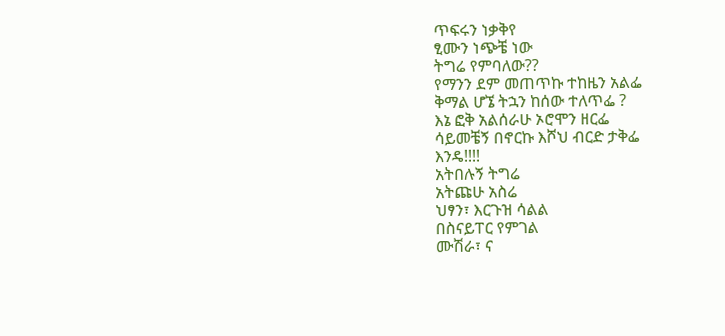ጥፍሩን ነቃቅየ
ፂሙን ነጭቼ ነው
ትግሬ የምባለው??
የማንን ደም መጠጥኩ ተከዜን አልፌ
ቅማል ሆኜ ትኋን ከሰው ተለጥፌ ?
እኔ ፎቅ አልሰራሁ ኦሮሞን ዘርፌ
ሳይመቼኝ በኖርኩ እሾህ ብርድ ታቅፌ
እንዴ!!!!
አትበሉኝ ትግሬ
አትጩሁ አስሬ
ህፃን፣ እርጉዝ ሳልል
በስናይፐር የምገል
ሙሽራ፣ ና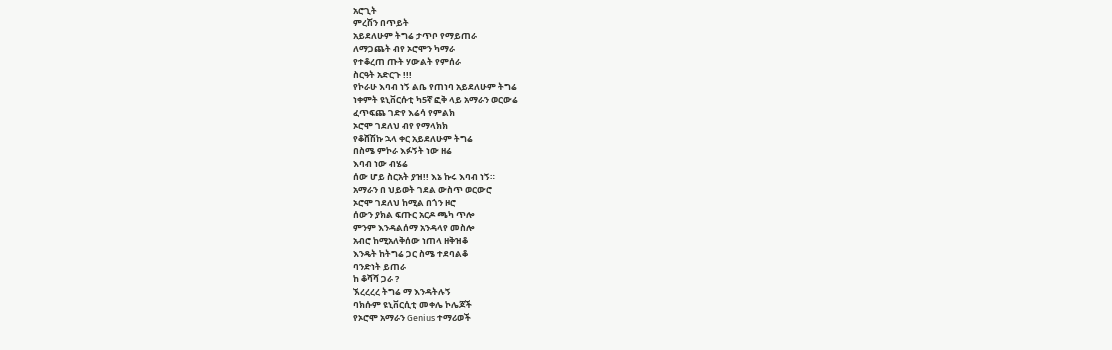አሮጊት
ምረሽን በጥይት
አይደለሁም ትግሬ ታጥቦ የማይጠራ
ለማጋጨት ብየ ኦሮሞን ካማራ
የተቆረጠ ጡት ሃውልት የምሰራ
ስርዓት አድርጉ !!!
የኮራሁ እባብ ነኝ ልቤ የጠነባ አይደለሁም ትግሬ
ነቀምት ዩኒቨርሱቲ ካ5ኛ ፎቅ ላይ አማራን ወርውሬ
ፈጥፍጨ ገድየ እሬሳ የምልክ
ኦሮሞ ገደለህ ብየ የማላክክ
የቆሸሽኩ ኋላ ቀር አይደለሁም ትግሬ
በስሜ ምኮራ እፉኝት ነው ዘሬ
እባብ ነው ብሄሬ
ሰው ሆይ ስርአት ያዝ!! እኔ ኩሩ እባብ ነኝ።
አማራን በ ህይወት ገደል ውስጥ ወርውሮ
ኦሮሞ ገደለህ ከሚል በጎን ዞሮ
ሰውን ያክል ፍጡር አርዶ ጫካ ጥሎ
ምንም እንዳልሰማ አንዳላየ መስሎ
አብሮ ከሚአለቅሰው ነጠላ ዘቅዝቆ
እንዴት ከትግሬ ጋር ስሜ ተደባልቆ
ባንድነት ይጠራ
ከ ቆሻሻ ጋራ ?
ኧረረረረ ትግሬ ማ እንዳትሉኝ
ባክሱም ዩኒቨርሲቲ መቀሌ ኮሌጆች
የኦሮሞ አማራን Genius ተማሪወች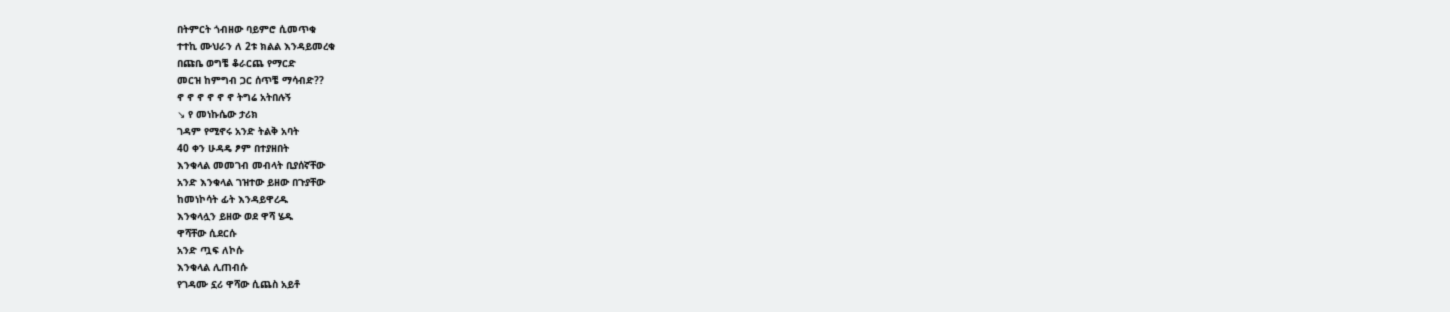በትምርት ጎብዘው ባይምሮ ሲመጥቁ
ተተኪ ሙህራን ለ 2ቱ ክልል እንዳይመረቁ
በጩቤ ወግቼ ቆራርጨ የማርድ
መርዝ ከምግብ ጋር ሰጥቼ ማሳብድ??
ኖ ኖ ኖ ኖ ኖ ኖ ትግሬ አትበሉኝ
↘ የ መነኩሴው ታሪክ
ገዳም የሚኖሩ አንድ ትልቅ አባት
40 ቀን ሁዳዴ ፆም በተያዘበት
እንቁላል መመገብ መብላት ቢያሰኛቸው
አንድ እንቁላል ገዝተው ይዘው በጉያቸው
ከመነኮሳት ፊት እንዳይዋረዱ
እንቁላሏን ይዘው ወደ ዋሻ ሄዱ
ዋሻቸው ሲደርሱ
አንድ ጧፍ ለኮሱ
እንቁላል ሊጠብሱ
የገዳሙ ኗሪ ዋሻው ሲጨስ አይቶ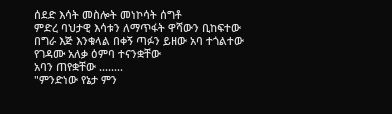ሰደድ እሳት መስሎት መነኮሳት ሰግቶ
ምድረ ባህታዊ እሳቱን ለማጥፋት ዋሻውን ቢከፍተው
በግራ እጅ እንቁላል በቀኝ ጣፉን ይዘው አባ ተጎልተው
የገዳሙ አለቃ ዕምባ ተናንቋቸው
አባን ጠየቋቸው ........
"ምንድነው የኔታ ምን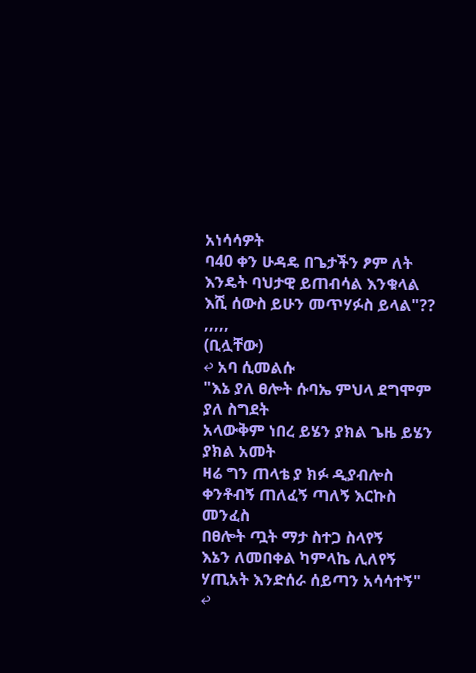አነሳሳዎት
ባ40 ቀን ሁዳዴ በጌታችን ፆም ለት
እንዴት ባህታዊ ይጠብሳል እንቁላል
እሺ ሰውስ ይሁን መጥሃፉስ ይላል"?? ,,,,,
(ቢሏቸው)
↩ አባ ሲመልሱ
"እኔ ያለ ፀሎት ሱባኤ ምህላ ደግሞም ያለ ስግደት
አላውቅም ነበረ ይሄን ያክል ጌዜ ይሄን ያክል አመት
ዛሬ ግን ጠላቴ ያ ክፉ ዲያብሎስ
ቀንቶብኝ ጠለፈኝ ጣለኝ እርኩስ መንፈስ
በፀሎት ጧት ማታ ስተጋ ስላየኝ
እኔን ለመበቀል ካምላኬ ሊለየኝ
ሃጢአት እንድሰራ ሰይጣን አሳሳተኝ"
↩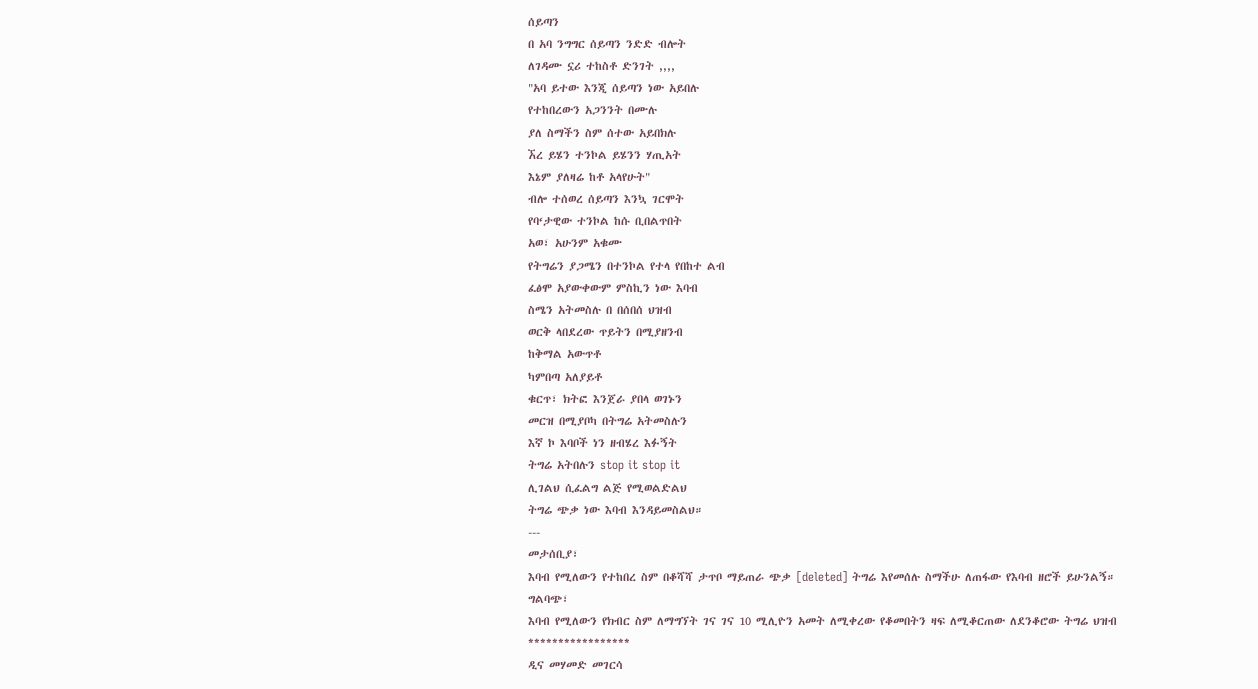ሰይጣን
በ አባ ንግግር ሰይጣን ንድድ ብሎት
ለገዳሙ ኗሪ ተከስቶ ድንገት ,,,,
"አባ ይተው እንጂ ሰይጣን ነው አይበሉ
የተከበረውን አጋንንት በሙሉ
ያለ ስማችን ስም ሰተው አይበክሉ
ኧረ ይሄን ተንኮል ይሄንን ሃጢአት
እኔም ያለዛሬ ከቶ አላየሁት"
ብሎ ተሰወረ ሰይጣን እንኳ ገርሞት
የባ‘ታዊው ተንኮል ከሱ ቢበልጥበት
አወ፣ አሁንም አቁሙ
የትግሬን ያጋሜን በተንኮል የተላ የበከተ ልብ
ፈፅሞ አያውቀውም ምስኪን ነው እባብ
ስሜን አትመስሉ በ በሰበሰ ህዝብ
ወርቅ ላበደረው ጥይትን በሚያዘንብ
ከቅማል አውጥቶ
ካምበጣ አለያይቶ
ቁርጥ፣ ክትፎ እንጀራ ያበላ ወገኑን
መርዝ በሚያቦካ በትግሬ አትመስሉን
እኛ ኮ እባቦች ነን ዘብሄረ እፉኝት
ትግሬ አትበሉን stop it stop it
ሊገልህ ሲፈልግ ልጅ የሚወልድልህ
ትግሬ ጭቃ ነው እባብ እንዳይመስልህ።
---
መታሰቢያ፣
እባብ የሚለውን የተከበረ ስም በቆሻሻ ታጥቦ ማይጠራ ጭቃ [deleted] ትግሬ እየመሰሉ ስማችሁ ለጠፋው የእባብ ዘሮች ይሁንልኝ።
ግልባጭ፣
እባብ የሚለውን የክብር ስም ለማግኘት ገና ገና 10 ሚሊዮን አመት ለሚቀረው የቆመበትን ዛፍ ለሚቆርጠው ለደንቆሮው ትግሬ ህዝብ
*****************
ዲና መሃመድ መገርሳ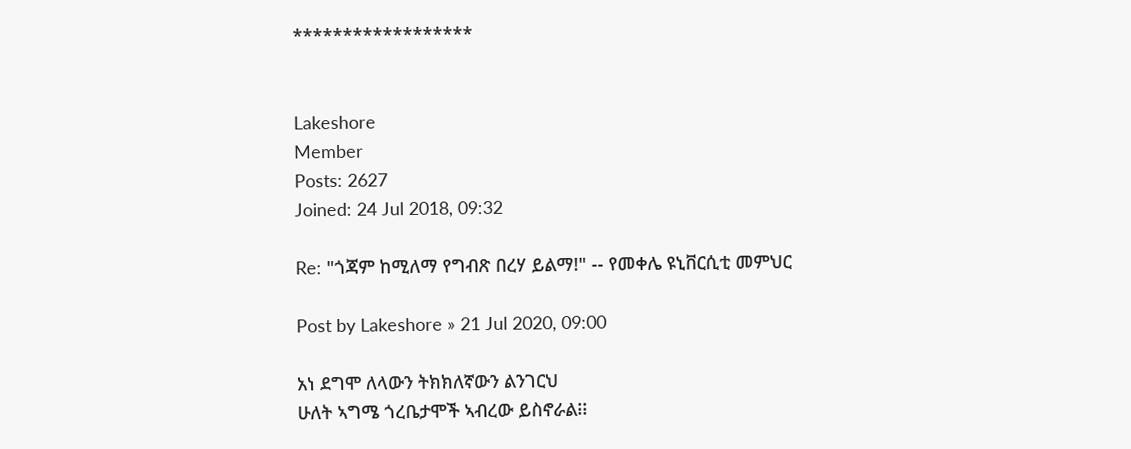******************


Lakeshore
Member
Posts: 2627
Joined: 24 Jul 2018, 09:32

Re: "ጎጃም ከሚለማ የግብጽ በረሃ ይልማ!" -- የመቀሌ ዩኒቨርሲቲ መምህር

Post by Lakeshore » 21 Jul 2020, 09:00

አነ ደግሞ ለላውን ትክክለኛውን ልንገርህ
ሁለት ኣግሜ ጎረቤታሞች ኣብረው ይስኖራል፧፧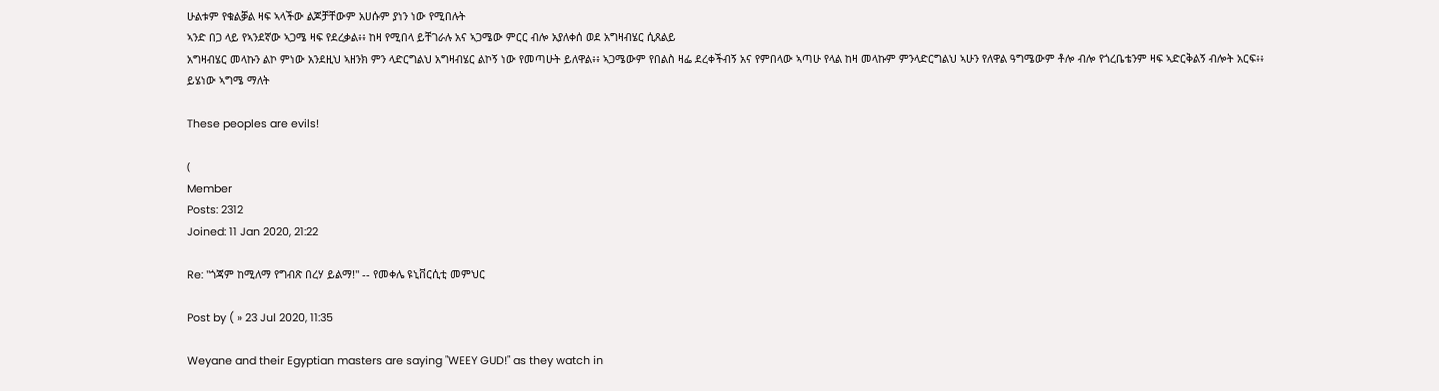ሁልቱም የቁልቓል ዛፍ ኣላችው ልጆቻቸውም አሀሱም ያነን ነው የሚበሉት
ኣንድ በጋ ላይ የኣንደኛው ኣጋሜ ዛፍ የደረቃል፥፥ ከዛ የሚበላ ይቸገራሉ አና ኣጋሜው ምርር ብሎ አያለቀሰ ወደ አግዛብሄር ሲጸልይ
አግዛብሄር መላኩን ልኮ ምነው አንደዚህ ኣዘንክ ምን ላድርግልህ አግዛብሄር ልኮኝ ነው የመጣሁት ይለዋል፥፥ ኣጋሜውም የበልስ ዛፌ ደረቀችብኝ አና የምበላው ኣጣሁ የላል ከዛ መላኩም ምንላድርግልህ ኣሁን የለዋል ዓግሜውም ቶሎ ብሎ የጎረቤቴንም ዛፍ ኣድርቅልኝ ብሎት አርፍ፥፥
ይሄነው ኣግሜ ማለት

These peoples are evils!

(
Member
Posts: 2312
Joined: 11 Jan 2020, 21:22

Re: "ጎጃም ከሚለማ የግብጽ በረሃ ይልማ!" -- የመቀሌ ዩኒቨርሲቲ መምህር

Post by ( » 23 Jul 2020, 11:35

Weyane and their Egyptian masters are saying "WEEY GUD!" as they watch in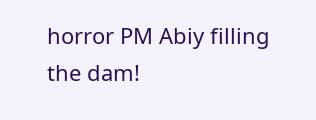horror PM Abiy filling the dam!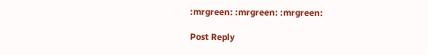:mrgreen: :mrgreen: :mrgreen:

Post Reply